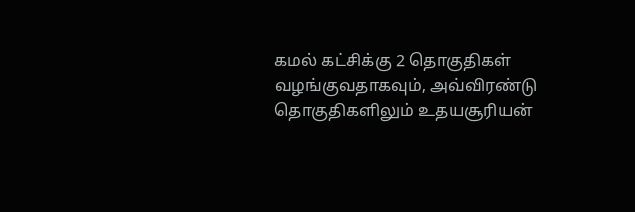கமல் கட்சிக்கு 2 தொகுதிகள் வழங்குவதாகவும், அவ்விரண்டு தொகுதிகளிலும் உதயசூரியன்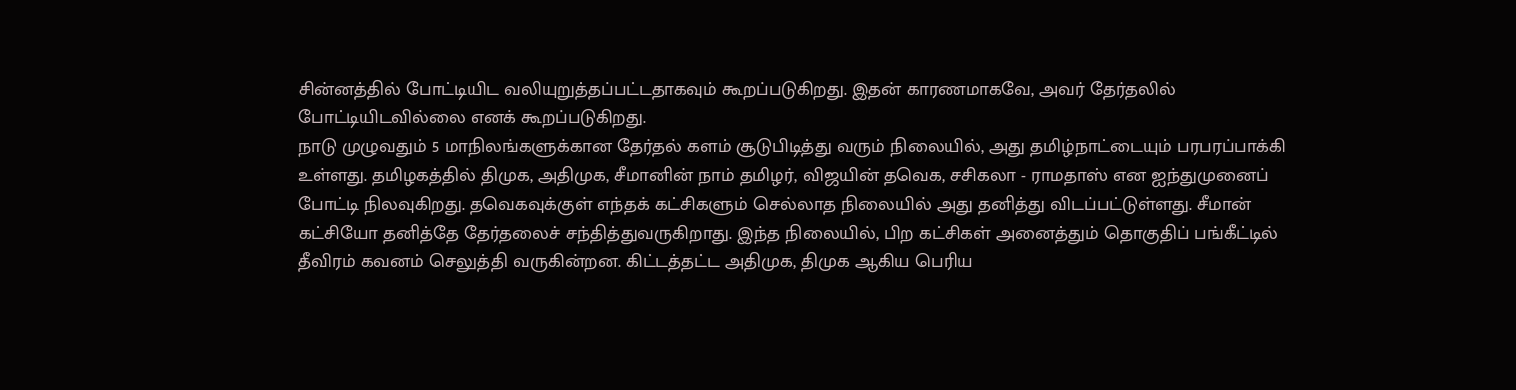சின்னத்தில் போட்டியிட வலியுறுத்தப்பட்டதாகவும் கூறப்படுகிறது. இதன் காரணமாகவே, அவர் தேர்தலில் போட்டியிடவில்லை எனக் கூறப்படுகிறது.
நாடு முழுவதும் 5 மாநிலங்களுக்கான தேர்தல் களம் சூடுபிடித்து வரும் நிலையில், அது தமிழ்நாட்டையும் பரபரப்பாக்கி உள்ளது. தமிழகத்தில் திமுக, அதிமுக, சீமானின் நாம் தமிழர், விஜயின் தவெக, சசிகலா - ராமதாஸ் என ஐந்துமுனைப் போட்டி நிலவுகிறது. தவெகவுக்குள் எந்தக் கட்சிகளும் செல்லாத நிலையில் அது தனித்து விடப்பட்டுள்ளது. சீமான் கட்சியோ தனித்தே தேர்தலைச் சந்தித்துவருகிறாது. இந்த நிலையில், பிற கட்சிகள் அனைத்தும் தொகுதிப் பங்கீட்டில் தீவிரம் கவனம் செலுத்தி வருகின்றன. கிட்டத்தட்ட அதிமுக, திமுக ஆகிய பெரிய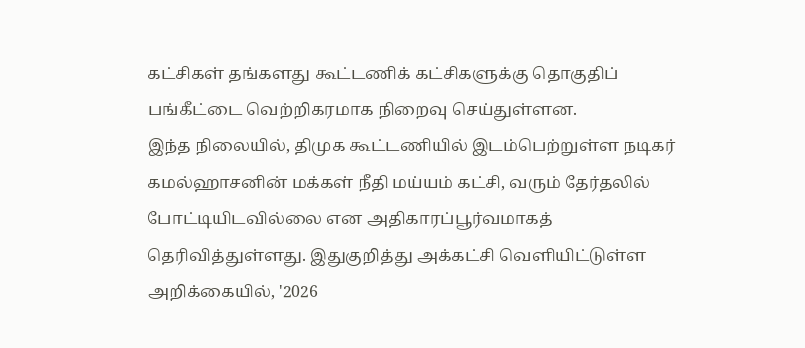கட்சிகள் தங்களது கூட்டணிக் கட்சிகளுக்கு தொகுதிப் பங்கீட்டை வெற்றிகரமாக நிறைவு செய்துள்ளன.
இந்த நிலையில், திமுக கூட்டணியில் இடம்பெற்றுள்ள நடிகர் கமல்ஹாசனின் மக்கள் நீதி மய்யம் கட்சி, வரும் தேர்தலில் போட்டியிடவில்லை என அதிகாரப்பூர்வமாகத் தெரிவித்துள்ளது. இதுகுறித்து அக்கட்சி வெளியிட்டுள்ள அறிக்கையில், '2026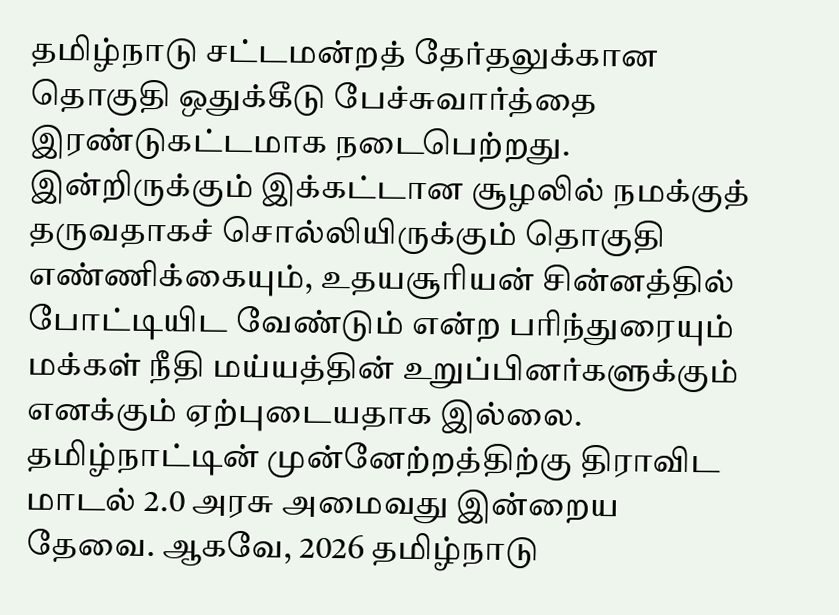தமிழ்நாடு சட்டமன்றத் தேர்தலுக்கான தொகுதி ஒதுக்கீடு பேச்சுவார்த்தை இரண்டுகட்டமாக நடைபெற்றது. இன்றிருக்கும் இக்கட்டான சூழலில் நமக்குத் தருவதாகச் சொல்லியிருக்கும் தொகுதி எண்ணிக்கையும், உதயசூரியன் சின்னத்தில் போட்டியிட வேண்டும் என்ற பரிந்துரையும் மக்கள் நீதி மய்யத்தின் உறுப்பினர்களுக்கும் எனக்கும் ஏற்புடையதாக இல்லை. தமிழ்நாட்டின் முன்னேற்றத்திற்கு திராவிட மாடல் 2.0 அரசு அமைவது இன்றைய தேவை. ஆகவே, 2026 தமிழ்நாடு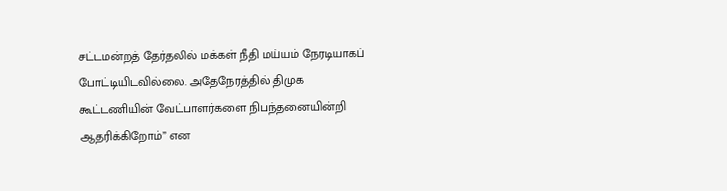சட்டமன்றத் தேர்தலில் மக்கள் நீதி மய்யம் நேரடியாகப் போட்டியிடவில்லை. அதேநேரத்தில் திமுக கூட்டணியின் வேட்பாளர்களை நிபந்தனையின்றி ஆதரிக்கிறோம்” என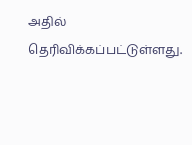அதில் தெரிவிக்கப்பட்டுள்ளது.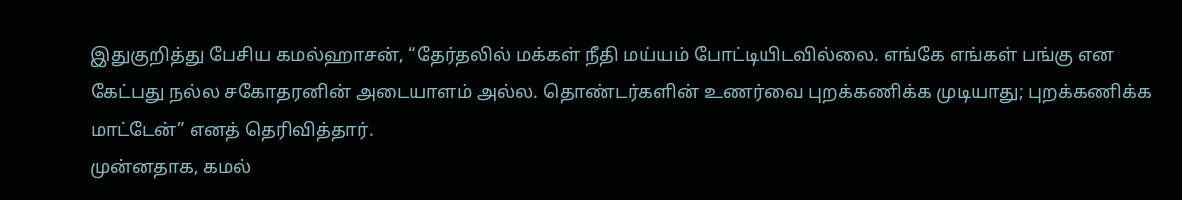இதுகுறித்து பேசிய கமல்ஹாசன், “தேர்தலில் மக்கள் நீதி மய்யம் போட்டியிடவில்லை. எங்கே எங்கள் பங்கு என கேட்பது நல்ல சகோதரனின் அடையாளம் அல்ல. தொண்டர்களின் உணர்வை புறக்கணிக்க முடியாது; புறக்கணிக்க மாட்டேன்” எனத் தெரிவித்தார்.
முன்னதாக, கமல்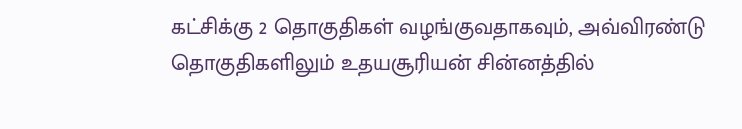கட்சிக்கு 2 தொகுதிகள் வழங்குவதாகவும், அவ்விரண்டு தொகுதிகளிலும் உதயசூரியன் சின்னத்தில்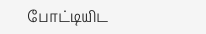போட்டியிட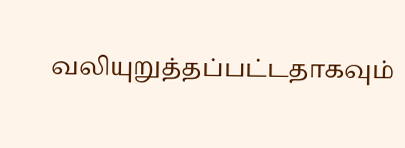வலியுறுத்தப்பட்டதாகவும்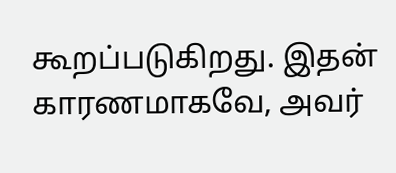கூறப்படுகிறது. இதன் காரணமாகவே, அவர்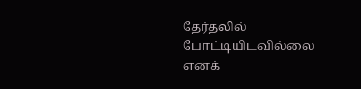தேர்தலில் போட்டியிடவில்லை எனக்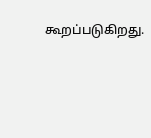கூறப்படுகிறது.